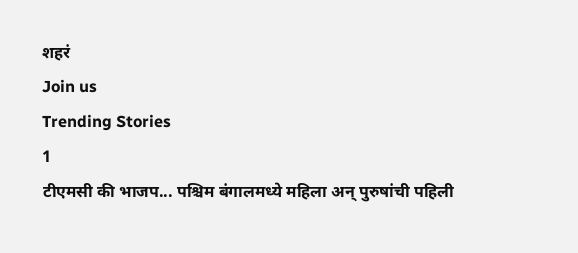शहरं
Join us
Trending Stories
1
टीएमसी की भाजप... पश्चिम बंगालमध्ये महिला अन् पुरुषांची पहिली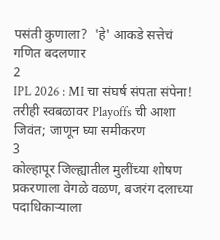पसंती कुणाला?  'हे' आकडे सत्तेचं गणित बदलणार
2
IPL 2026 : MI चा संघर्ष संपता संपेना! तरीही स्वबळावर Playoffs ची आशा जिवंत; जाणून घ्या समीकरण
3
कोल्हापूर जिल्ह्यातील मुलींच्या शोषण प्रकरणाला वेगळे वळण, बजरंग दलाच्या पदाधिकाऱ्याला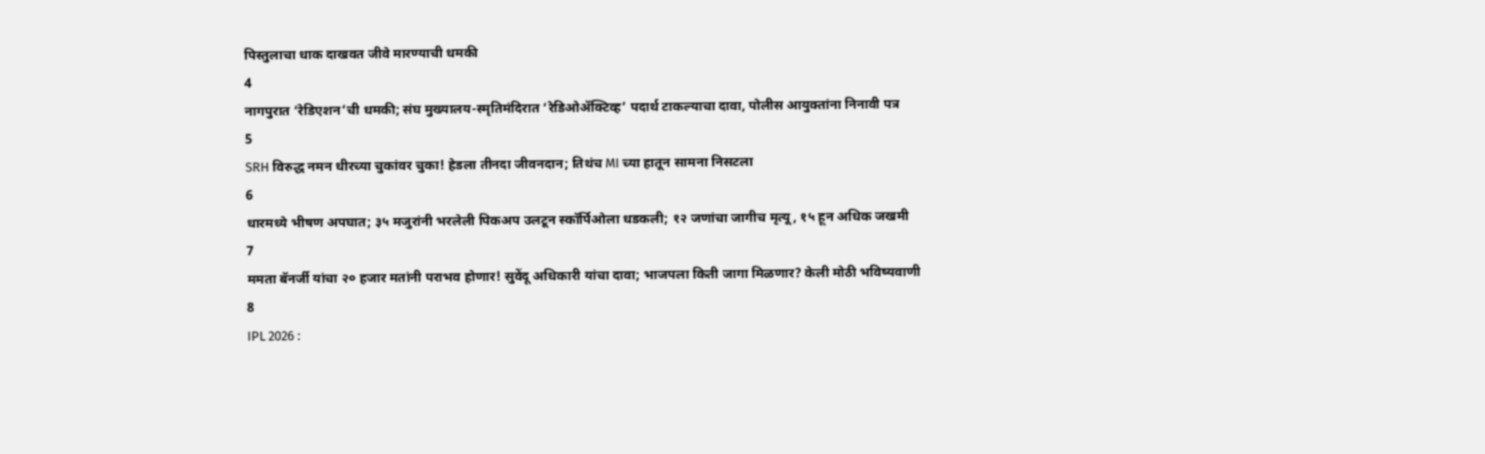पिस्तुलाचा धाक दाखवत जीवे मारण्याची धमकी
4
नागपुरात ‘रेडिएशन’ची धमकी; संघ मुख्यालय-स्मृतिमंदिरात ‘रेडिओॲक्टिव्ह’ पदार्थ टाकल्याचा दावा, पोलीस आयुक्तांना निनावी पत्र
5
SRH विरुद्ध नमन धीरच्या चुकांवर चुका! हेडला तीनदा जीवनदान; तिथंच MI च्या हातून सामना निसटला
6
धारमध्ये भीषण अपघात; ३५ मजुरांनी भरलेली पिकअप उलटून स्कॉर्पिओला धडकली; १२ जणांचा जागीच मृत्यू, १५ हून अधिक जखमी
7
ममता बॅनर्जी यांचा २० हजार मतांनी पराभव होणार! सुवेंदू अधिकारी यांचा दावा; भाजपला किती जागा मिळणार? केली मोठी भविष्यवाणी
8
IPL 2026 :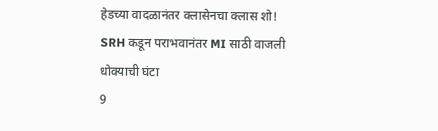हेडच्या वादळानंतर क्लासेनचा क्लास शो! SRH कडून पराभवानंतर MI साठी वाजली धोक्याची घंटा
9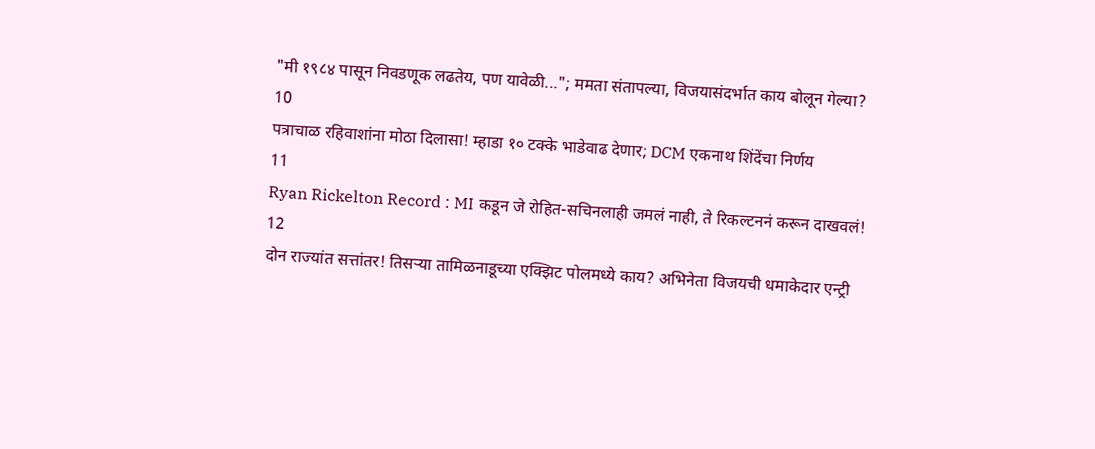"मी १९८४ पासून निवडणूक लढतेय, पण यावेळी..."; ममता संतापल्या, विजयासंदर्भात काय बोलून गेल्या?
10
पत्राचाळ रहिवाशांना मोठा दिलासा! म्हाडा १० टक्के भाडेवाढ देणार; DCM एकनाथ शिंदेंचा निर्णय
11
Ryan Rickelton Record : MI कडून जे रोहित-सचिनलाही जमलं नाही, ते रिकल्टननं करून दाखवलं!
12
दोन राज्यांत सत्तांतर! तिसऱ्या तामिळनाडूच्या एक्झिट पोलमध्ये काय? अभिनेता विजयची धमाकेदार एन्ट्री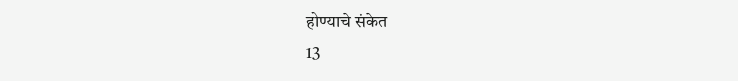होण्याचे संकेत
13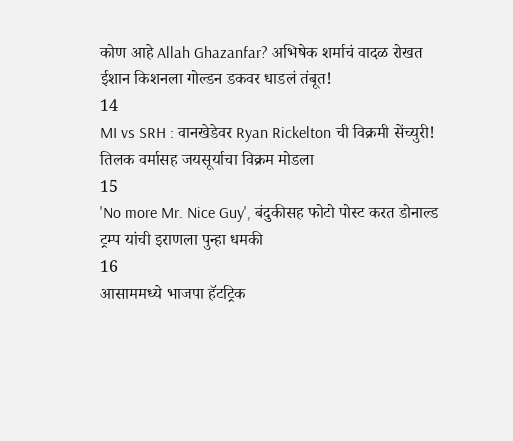कोण आहे Allah Ghazanfar? अभिषेक शर्माचं वादळ रोखत ईशान किशनला गोल्डन डकवर धाडलं तंबूत!
14
MI vs SRH : वानखेडेवर Ryan Rickelton ची विक्रमी सेंच्युरी! तिलक वर्मासह जयसूर्याचा विक्रम मोडला
15
'No more Mr. Nice Guy', बंदुकीसह फोटो पोस्ट करत डोनाल्ड ट्रम्प यांची इराणला पुन्हा धमकी
16
आसाममध्ये भाजपा हॅटट्रिक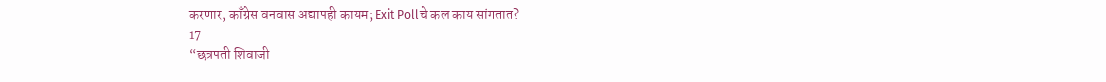करणार, काँग्रेस वनवास अद्यापही कायम; Exit Pollचे कल काय सांगतात?
17
“छत्रपती शिवाजी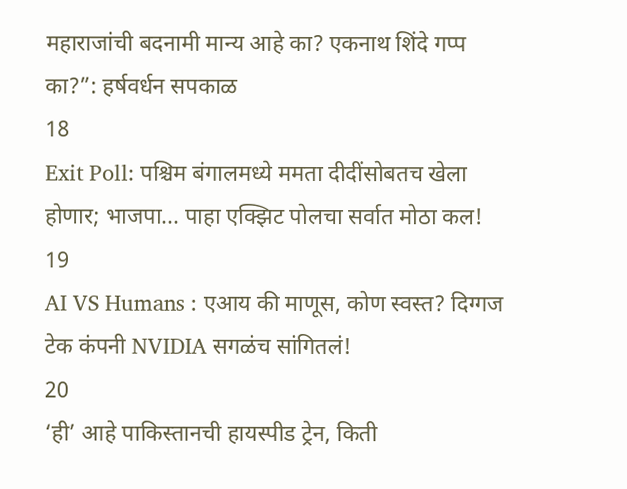महाराजांची बदनामी मान्य आहे का? एकनाथ शिंदे गप्प का?”: हर्षवर्धन सपकाळ
18
Exit Poll: पश्चिम बंगालमध्ये ममता दीदींसोबतच खेला होणार; भाजपा... पाहा एक्झिट पोलचा सर्वात मोठा कल!
19
AI VS Humans : एआय की माणूस, कोण स्वस्त? दिग्गज टेक कंपनी NVIDIA सगळंच सांगितलं!
20
‘ही’ आहे पाकिस्तानची हायस्पीड ट्रेन, किती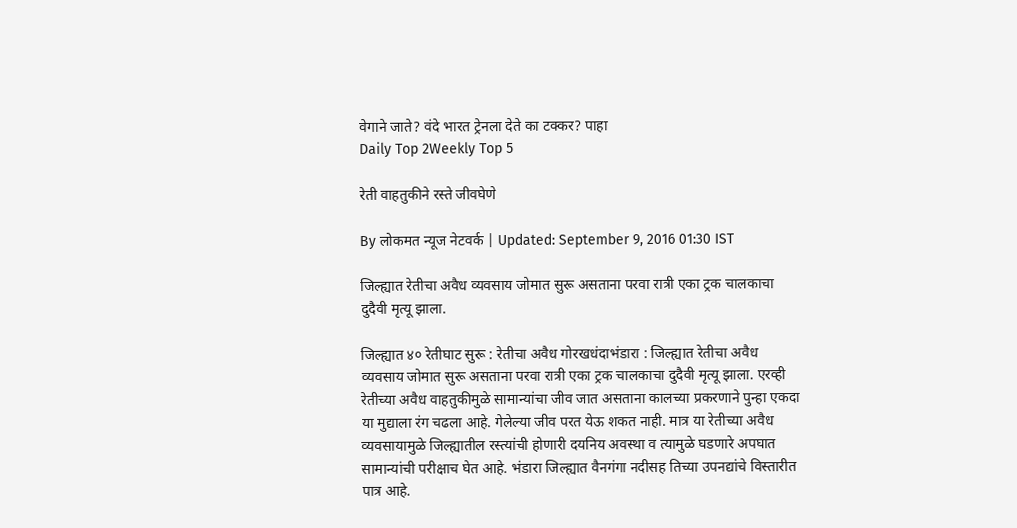वेगाने जाते? वंदे भारत ट्रेनला देते का टक्कर? पाहा
Daily Top 2Weekly Top 5

रेती वाहतुकीने रस्ते जीवघेणे

By लोकमत न्यूज नेटवर्क | Updated: September 9, 2016 01:30 IST

जिल्ह्यात रेतीचा अवैध व्यवसाय जोमात सुरू असताना परवा रात्री एका ट्रक चालकाचा दुदैवी मृत्यू झाला.

जिल्ह्यात ४० रेतीघाट सुरू : रेतीचा अवैध गोरखधंदाभंडारा : जिल्ह्यात रेतीचा अवैध व्यवसाय जोमात सुरू असताना परवा रात्री एका ट्रक चालकाचा दुदैवी मृत्यू झाला. एरव्ही रेतीच्या अवैध वाहतुकीमुळे सामान्यांचा जीव जात असताना कालच्या प्रकरणाने पुन्हा एकदा या मुद्याला रंग चढला आहे. गेलेल्या जीव परत येऊ शकत नाही. मात्र या रेतीच्या अवैध व्यवसायामुळे जिल्ह्यातील रस्त्यांची होणारी दयनिय अवस्था व त्यामुळे घडणारे अपघात सामान्यांची परीक्षाच घेत आहे. भंडारा जिल्ह्यात वैनगंगा नदीसह तिच्या उपनद्यांचे विस्तारीत पात्र आहे.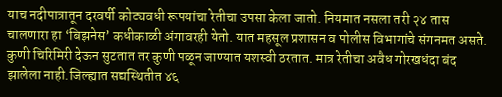याच नदीपात्रातून दरवर्षी कोट्यवधी रूपयांचा रेतीचा उपसा केला जातो. नियमात नसला तरी २४ तास चालणारा हा ‘बिझनेस’ कधीकाळी अंगावरही येतो. यात महसूल प्रशासन व पोलीस विभागांचे संगनमत असते. कुणी चिरिमिरी देऊन सुटतात तर कुणी पळून जाण्यात यशस्वी ठरतात. मात्र रेतीचा अवैध गोरखधंदा बंद झालेला नाही.जिल्ह्यात सद्यस्थितीत ४६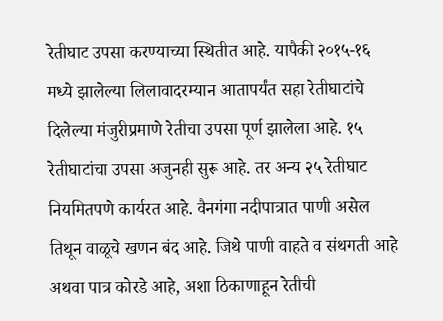रेतीघाट उपसा करण्याच्या स्थितीत आहे. यापैकी २०१५-१६ मध्ये झालेल्या लिलावादरम्यान आतापर्यंत सहा रेतीघाटांचे दिलेल्या मंजुरीप्रमाणे रेतीचा उपसा पूर्ण झालेला आहे. १५ रेतीघाटांचा उपसा अजुनही सुरू आहे. तर अन्य २५ रेतीघाट नियमितपणे कार्यरत आहे. वैनगंगा नदीपात्रात पाणी असेल तिथून वाळूचे खणन बंद आहे. जिथे पाणी वाहते व संथगती आहे अथवा पात्र कोरडे आहे, अशा ठिकाणाहून रेतीची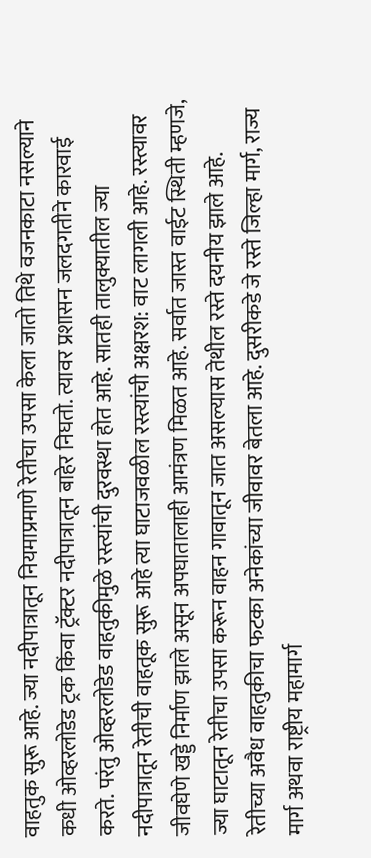वाहतुक सुरू आहे. ज्या नदीपात्रातून नियमाप्रमाणे रेतीचा उपसा केला जातो तिथे वजनकाटा नसल्याने कधी ओव्हरलोडेड ट्रक किंवा ट्रॅक्टर नदीपात्रातून बाहेर निघतो. त्यावर प्रशासन जलदगतीने कारवाई करते. परंतु ओव्हरलोडेड वाहतुकीमुळे रस्त्यांची दुरवस्था होत आहे. सातही तालुक्यातील ज्या नदीपात्रातून रेतीची वाहतूक सुरू आहे त्या घाटाजवळील रस्त्यांची अक्षरश: वाट लागली आहे. रस्त्यावर जीवघेणे खड्डे निर्माण झाले असून अपघातालाही आमंत्रण मिळत आहे. सर्वात जास्त वाईट स्थिती म्हणजे, ज्या घाटातून रेतीचा उपसा करून वाहन गावातून जात असल्यास तेथील रस्ते दयनीय झाले आहे. रेतीच्या अवैध वाहतुकीचा फटका अनेकांच्या जीवावर बेतला आहे. दुसरीकडे जे रस्ते जिल्हा मार्ग, राज्य मार्ग अथवा राष्ट्रीय महामार्ग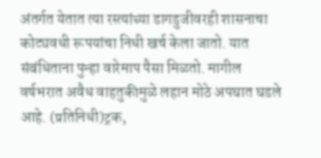अंतर्गत येतात त्या रस्त्यांच्या डागडुजीवरही शासनाचा कोट्यवधी रूपयांचा निधी खर्च केला जातो. यात संबंधिताना पुन्हा वारेमाप पैसा मिळतो. मागील वर्षभरात अवैध वाहतुकीमुळे लहान मोठे अपघात घडले आहे. (प्रतिनिधी)ट्रक,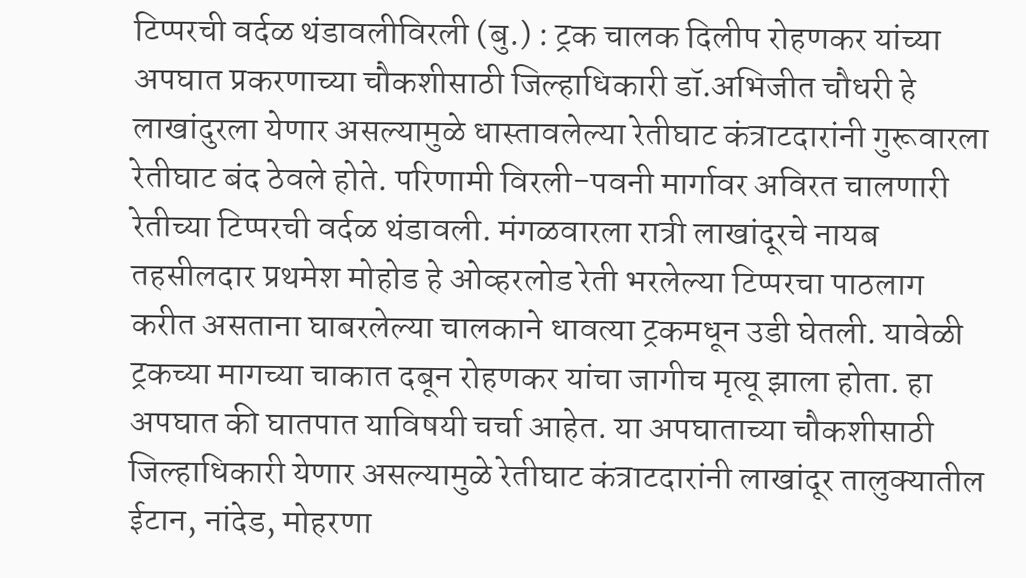टिप्परची वर्दळ थंडावलीविरली (बु.) : ट्रक चालक दिलीप रोहणकर यांच्या अपघात प्रकरणाच्या चौकशीसाठी जिल्हाधिकारी डॉ.अभिजीत चौधरी हे लाखांदुरला येणार असल्यामुळे धास्तावलेल्या रेतीघाट कंत्राटदारांनी गुरूवारला रेतीघाट बंद ठेवले होते. परिणामी विरली-पवनी मार्गावर अविरत चालणारी रेतीच्या टिप्परची वर्दळ थंडावली. मंगळवारला रात्री लाखांदूरचे नायब तहसीलदार प्रथमेश मोहोड हे ओव्हरलोड रेती भरलेल्या टिप्परचा पाठलाग करीत असताना घाबरलेल्या चालकाने धावत्या ट्रकमधून उडी घेतली. यावेळी ट्रकच्या मागच्या चाकात दबून रोहणकर यांचा जागीच मृत्यू झाला होता. हा अपघात की घातपात याविषयी चर्चा आहेत. या अपघाताच्या चौकशीसाठी जिल्हाधिकारी येणार असल्यामुळे रेतीघाट कंत्राटदारांनी लाखांदूर तालुक्यातील ईटान, नांदेड, मोहरणा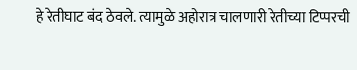हे रेतीघाट बंद ठेवले. त्यामुळे अहोरात्र चालणारी रेतीच्या टिप्परची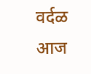वर्दळ आज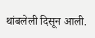थांबलेली दिसून आली.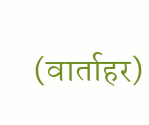(वार्ताहर)